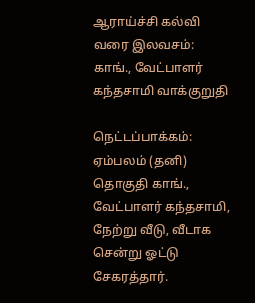ஆராய்ச்சி கல்வி வரை இலவசம்: காங்., வேட்பாளர் கந்தசாமி வாக்குறுதி

நெட்டப்பாக்கம்: ஏம்பலம் (தனி) தொகுதி காங்., வேட்பாளர் கந்தசாமி, நேற்று வீடு, வீடாக சென்று ஓட்டு சேகரத்தார்.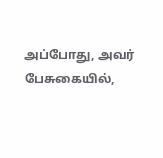அப்போது, அவர் பேசுகையில்,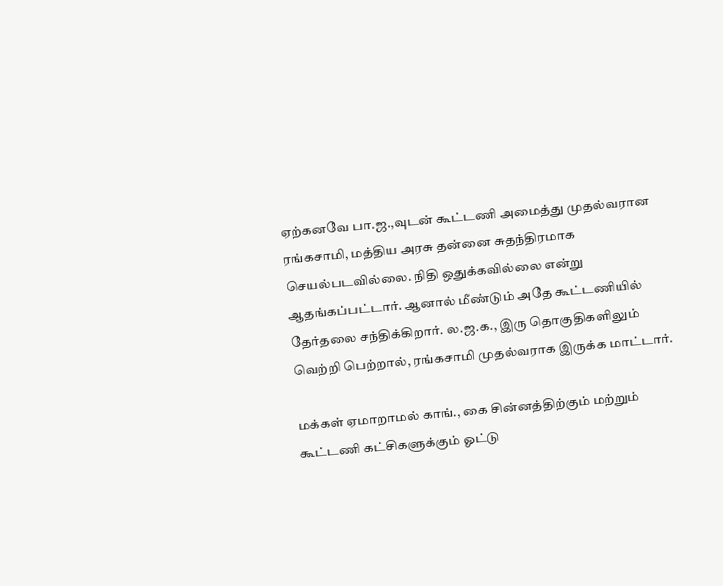ஏற்கனவே பா.ஜ.,வுடன் கூட்டணி அமைத்து முதல்வரான ரங்கசாமி, மத்திய அரசு தன்னை சுதந்திரமாக செயல்படவில்லை. நிதி ஒதுக்கவில்லை என்று ஆதங்கப்பட்டார். ஆனால் மீண்டும் அதே கூட்டணியில் தேர்தலை சந்திக்கிறார். ல.ஜ.க., இரு தொகுதிகளிலும் வெற்றி பெற்றால், ரங்கசாமி முதல்வராக இருக்க மாட்டார்.

மக்கள் ஏமாறாமல் காங்., கை சின்னத்திற்கும் மற்றும் கூட்டணி கட்சிகளுக்கும் ஓட்டு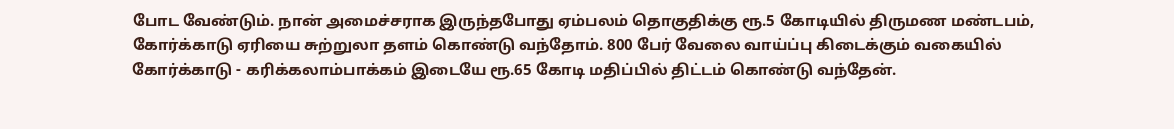போட வேண்டும். நான் அமைச்சராக இருந்தபோது ஏம்பலம் தொகுதிக்கு ரூ.5 கோடியில் திருமண மண்டபம், கோர்க்காடு ஏரியை சுற்றுலா தளம் கொண்டு வந்தோம். 800 பேர் வேலை வாய்ப்பு கிடைக்கும் வகையில் கோர்க்காடு - கரிக்கலாம்பாக்கம் இடையே ரூ.65 கோடி மதிப்பில் திட்டம் கொண்டு வந்தேன்.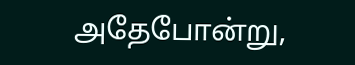அதேபோன்று,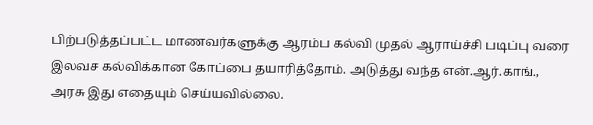பிற்படுத்தப்பட்ட மாணவர்களுக்கு ஆரம்ப கல்வி முதல் ஆராய்ச்சி படிப்பு வரை இலவச கல்விக்கான கோப்பை தயாரித்தோம். அடுத்து வந்த என்.ஆர்.காங்., அரசு இது எதையும் செய்யவில்லை.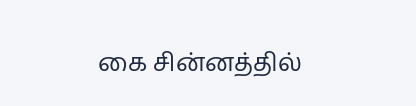கை சின்னத்தில்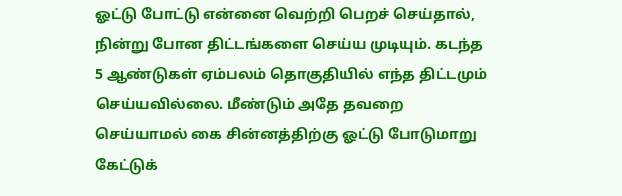ஓட்டு போட்டு என்னை வெற்றி பெறச் செய்தால், நின்று போன திட்டங்களை செய்ய முடியும். கடந்த 5 ஆண்டுகள் ஏம்பலம் தொகுதியில் எந்த திட்டமும் செய்யவில்லை. மீண்டும் அதே தவறை செய்யாமல் கை சின்னத்திற்கு ஓட்டு போடுமாறு கேட்டுக்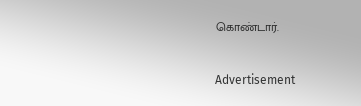கொண்டார்.

Advertisement